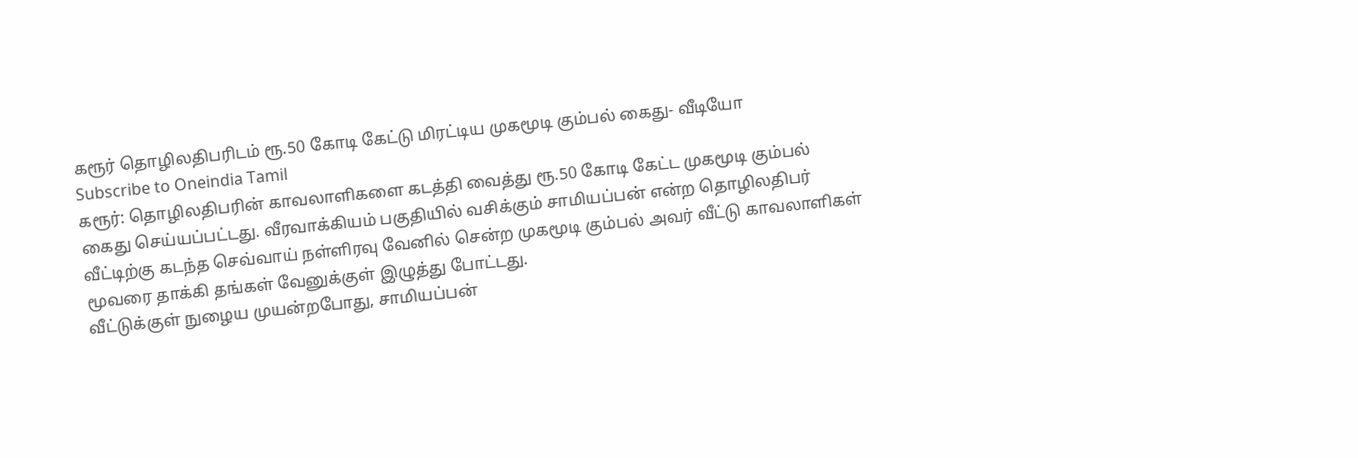கரூர் தொழிலதிபரிடம் ரூ.50 கோடி கேட்டு மிரட்டிய முகமூடி கும்பல் கைது- வீடியோ
Subscribe to Oneindia Tamil
கரூர்: தொழிலதிபரின் காவலாளிகளை கடத்தி வைத்து ரூ.50 கோடி கேட்ட முகமூடி கும்பல் கைது செய்யப்பட்டது. வீரவாக்கியம் பகுதியில் வசிக்கும் சாமியப்பன் என்ற தொழிலதிபர் வீட்டிற்கு கடந்த செவ்வாய் நள்ளிரவு வேனில் சென்ற முகமூடி கும்பல் அவர் வீட்டு காவலாளிகள் மூவரை தாக்கி தங்கள் வேனுக்குள் இழுத்து போட்டது.
வீட்டுக்குள் நுழைய முயன்றபோது, சாமியப்பன்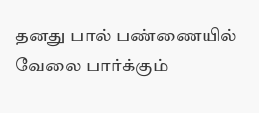தனது பால் பண்ணையில் வேலை பார்க்கும்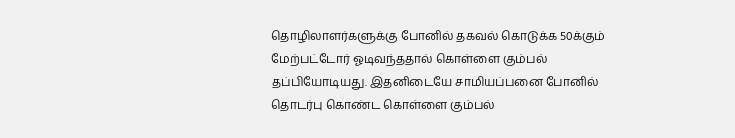தொழிலாளர்களுக்கு போனில் தகவல் கொடுக்க 50க்கும் மேற்பட்டோர் ஓடிவந்ததால் கொள்ளை கும்பல் தப்பியோடியது. இதனிடையே சாமியப்பனை போனில் தொடர்பு கொண்ட கொள்ளை கும்பல்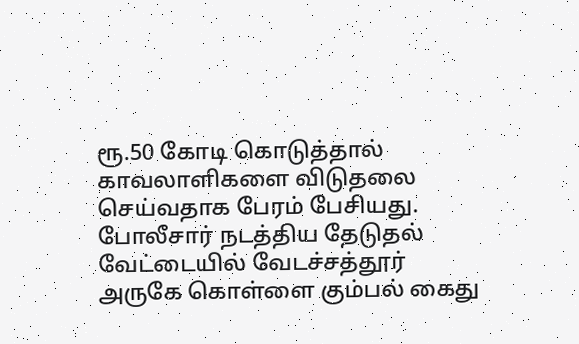ரூ.50 கோடி கொடுத்தால் காவலாளிகளை விடுதலை செய்வதாக பேரம் பேசியது. போலீசார் நடத்திய தேடுதல் வேட்டையில் வேடச்சத்தூர் அருகே கொள்ளை கும்பல் கைது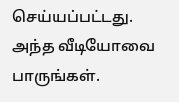செய்யப்பட்டது. அந்த வீடியோவை பாருங்கள்.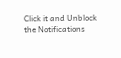Click it and Unblock the Notifications